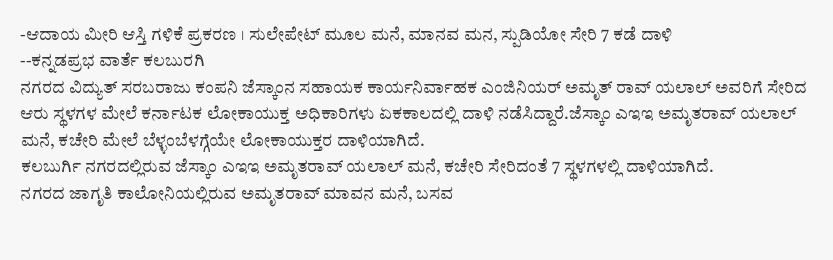-ಆದಾಯ ಮೀರಿ ಆಸ್ತಿ ಗಳಿಕೆ ಪ್ರಕರಣ । ಸುಲೇಪೇಟ್ ಮೂಲ ಮನೆ, ಮಾನವ ಮನ, ಸ್ಪುಡಿಯೋ ಸೇರಿ 7 ಕಡೆ ದಾಳಿ
--ಕನ್ನಡಪ್ರಭ ವಾರ್ತೆ ಕಲಬುರಗಿ
ನಗರದ ವಿದ್ಯುತ್ ಸರಬರಾಜು ಕಂಪನಿ ಜೆಸ್ಕಾಂನ ಸಹಾಯಕ ಕಾರ್ಯನಿರ್ವಾಹಕ ಎಂಜಿನಿಯರ್ ಅಮೃತ್ ರಾವ್ ಯಲಾಲ್ ಅವರಿಗೆ ಸೇರಿದ ಆರು ಸ್ಥಳಗಳ ಮೇಲೆ ಕರ್ನಾಟಕ ಲೋಕಾಯುಕ್ತ ಅಧಿಕಾರಿಗಳು ಏಕಕಾಲದಲ್ಲಿ ದಾಳಿ ನಡೆಸಿದ್ದಾರೆ.ಜೆಸ್ಕಾಂ ಎಇಇ ಅಮೃತರಾವ್ ಯಲಾಲ್ ಮನೆ, ಕಚೇರಿ ಮೇಲೆ ಬೆಳ್ಳಂಬೆಳಗ್ಗೆಯೇ ಲೋಕಾಯುಕ್ತರ ದಾಳಿಯಾಗಿದೆ.
ಕಲಬುರ್ಗಿ ನಗರದಲ್ಲಿರುವ ಜೆಸ್ಕಾಂ ಎಇಇ ಅಮೃತರಾವ್ ಯಲಾಲ್ ಮನೆ, ಕಚೇರಿ ಸೇರಿದಂತೆ 7 ಸ್ಥಳಗಳಲ್ಲಿ ದಾಳಿಯಾಗಿದೆ.
ನಗರದ ಜಾಗೃತಿ ಕಾಲೋನಿಯಲ್ಲಿರುವ ಅಮೃತರಾವ್ ಮಾವನ ಮನೆ, ಬಸವ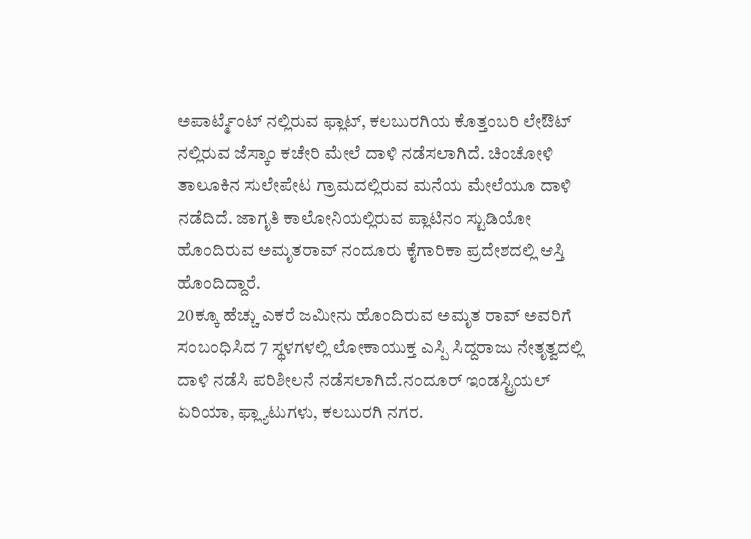ಅಪಾರ್ಟ್ಮೆಂಟ್ ನಲ್ಲಿರುವ ಫ್ಲಾಟ್, ಕಲಬುರಗಿಯ ಕೊತ್ತಂಬರಿ ಲೇಔಟ್ ನಲ್ಲಿರುವ ಜೆಸ್ಕಾಂ ಕಚೇರಿ ಮೇಲೆ ದಾಳಿ ನಡೆಸಲಾಗಿದೆ. ಚಿಂಚೋಳಿ ತಾಲೂಕಿನ ಸುಲೇಪೇಟ ಗ್ರಾಮದಲ್ಲಿರುವ ಮನೆಯ ಮೇಲೆಯೂ ದಾಳಿ ನಡೆದಿದೆ. ಜಾಗೃತಿ ಕಾಲೋನಿಯಲ್ಲಿರುವ ಪ್ಲಾಟಿನಂ ಸ್ಟುಡಿಯೋ ಹೊಂದಿರುವ ಅಮೃತರಾವ್ ನಂದೂರು ಕೈಗಾರಿಕಾ ಪ್ರದೇಶದಲ್ಲಿ ಆಸ್ತಿ ಹೊಂದಿದ್ದಾರೆ.
20ಕ್ಕೂ ಹೆಚ್ಚು ಎಕರೆ ಜಮೀನು ಹೊಂದಿರುವ ಅಮೃತ ರಾವ್ ಅವರಿಗೆ ಸಂಬಂಧಿಸಿದ 7 ಸ್ಥಳಗಳಲ್ಲಿ ಲೋಕಾಯುಕ್ತ ಎಸ್ಪಿ ಸಿದ್ದರಾಜು ನೇತೃತ್ವದಲ್ಲಿ ದಾಳಿ ನಡೆಸಿ ಪರಿಶೀಲನೆ ನಡೆಸಲಾಗಿದೆ.ನಂದೂರ್ ಇಂಡಸ್ಟ್ರಿಯಲ್ ಏರಿಯಾ, ಫ್ಲ್ಯಾಟುಗಳು, ಕಲಬುರಗಿ ನಗರ.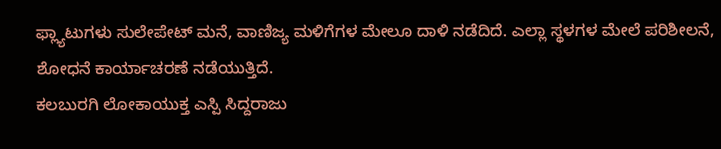ಫ್ಲ್ಯಾಟುಗಳು ಸುಲೇಪೇಟ್ ಮನೆ, ವಾಣಿಜ್ಯ ಮಳಿಗೆಗಳ ಮೇಲೂ ದಾಳಿ ನಡೆದಿದೆ. ಎಲ್ಲಾ ಸ್ಥಳಗಳ ಮೇಲೆ ಪರಿಶೀಲನೆ, ಶೋಧನೆ ಕಾರ್ಯಾಚರಣೆ ನಡೆಯುತ್ತಿದೆ.
ಕಲಬುರಗಿ ಲೋಕಾಯುಕ್ತ ಎಸ್ಪಿ ಸಿದ್ದರಾಜು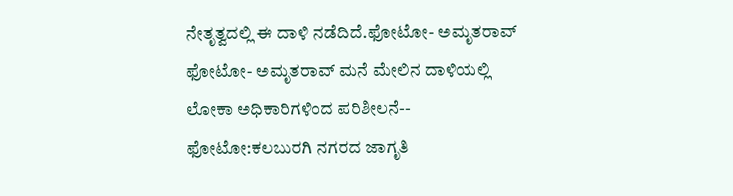ನೇತೃತ್ವದಲ್ಲಿ ಈ ದಾಳಿ ನಡೆದಿದೆ.ಫೋಟೋ- ಅಮೃತರಾವ್
ಫೋಟೋ- ಅಮೃತರಾವ್ ಮನೆ ಮೇಲಿನ ದಾಳಿಯಲ್ಲಿ ಲೋಕಾ ಅಧಿಕಾರಿಗಳಿಂದ ಪರಿಶೀಲನೆ--
ಫೋಟೋ:ಕಲಬುರಗಿ ನಗರದ ಜಾಗೃತಿ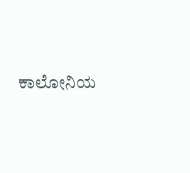ಕಾಲೋನಿಯ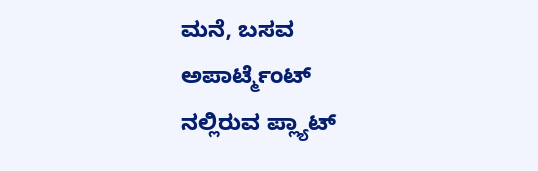ಮನೆ, ಬಸವ ಅಪಾರ್ಟ್ಮೆಂಟ್ ನಲ್ಲಿರುವ ಪ್ಲ್ಯಾಟ್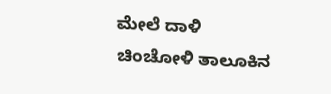ಮೇಲೆ ದಾಳಿ
ಚಿಂಚೋಳಿ ತಾಲೂಕಿನ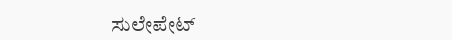ಸುಲೇಪೇಟ್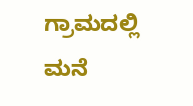ಗ್ರಾಮದಲ್ಲಿ ಮನೆ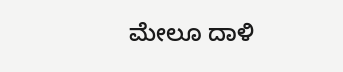ಮೇಲೂ ದಾಳಿ